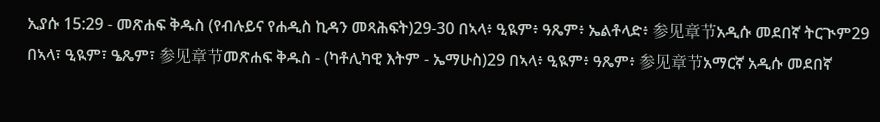ኢያሱ 15:29 - መጽሐፍ ቅዱስ (የብሉይና የሐዲስ ኪዳን መጻሕፍት)29-30 በኣላ፥ ዒዪም፥ ዓጼም፥ ኤልቶላድ፥ 参见章节አዲሱ መደበኛ ትርጒም29 በኣላ፣ ዒዪም፣ ዔጼም፣ 参见章节መጽሐፍ ቅዱስ - (ካቶሊካዊ እትም - ኤማሁስ)29 በኣላ፥ ዒዪም፥ ዓጼም፥ 参见章节አማርኛ አዲሱ መደበኛ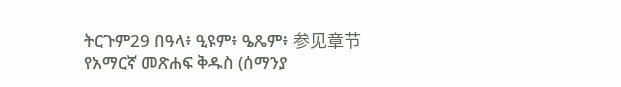ትርጉም29 በዓላ፥ ዒዩም፥ ዔጼም፥ 参见章节የአማርኛ መጽሐፍ ቅዱስ (ሰማንያ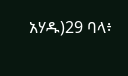አሃዱ)29 ባላ፥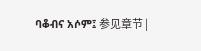ባቆብና አሶም፤ 参见章节 |